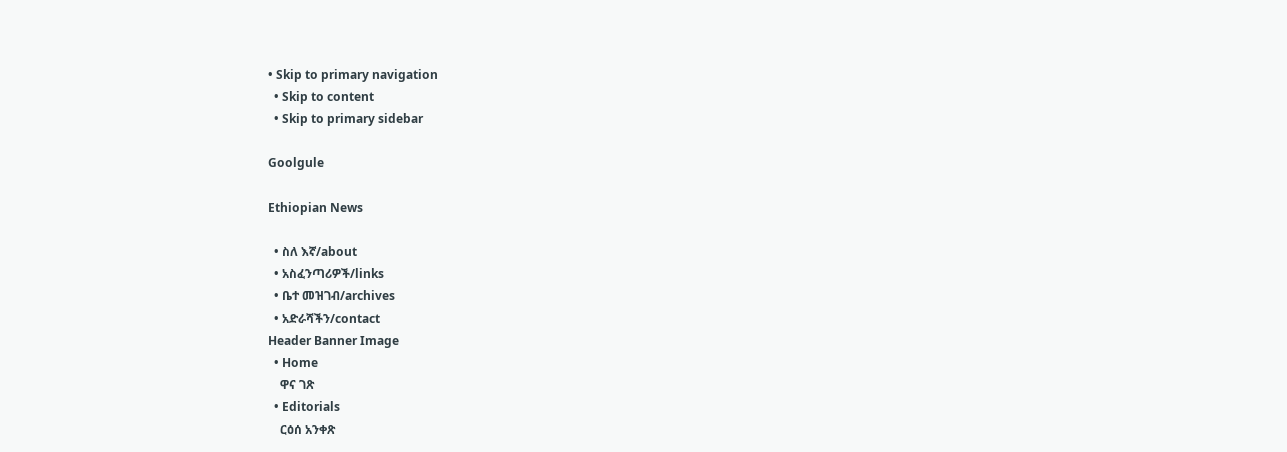• Skip to primary navigation
  • Skip to content
  • Skip to primary sidebar

Goolgule

Ethiopian News

  • ስለ እኛ/about
  • አስፈንጣሪዎች/links
  • ቤተ መዝገብ/archives
  • አድራሻችን/contact
Header Banner Image
  • Home
    ዋና ገጽ
  • Editorials
    ርዕሰ አንቀጽ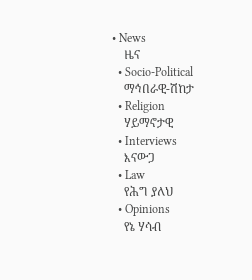• News
    ዜና
  • Socio-Political
    ማኅበራዊ-ሽከታ
  • Religion
    ሃይማኖታዊ
  • Interviews
    እናውጋ
  • Law
    የሕግ ያለህ
  • Opinions
    የኔ ሃሳብ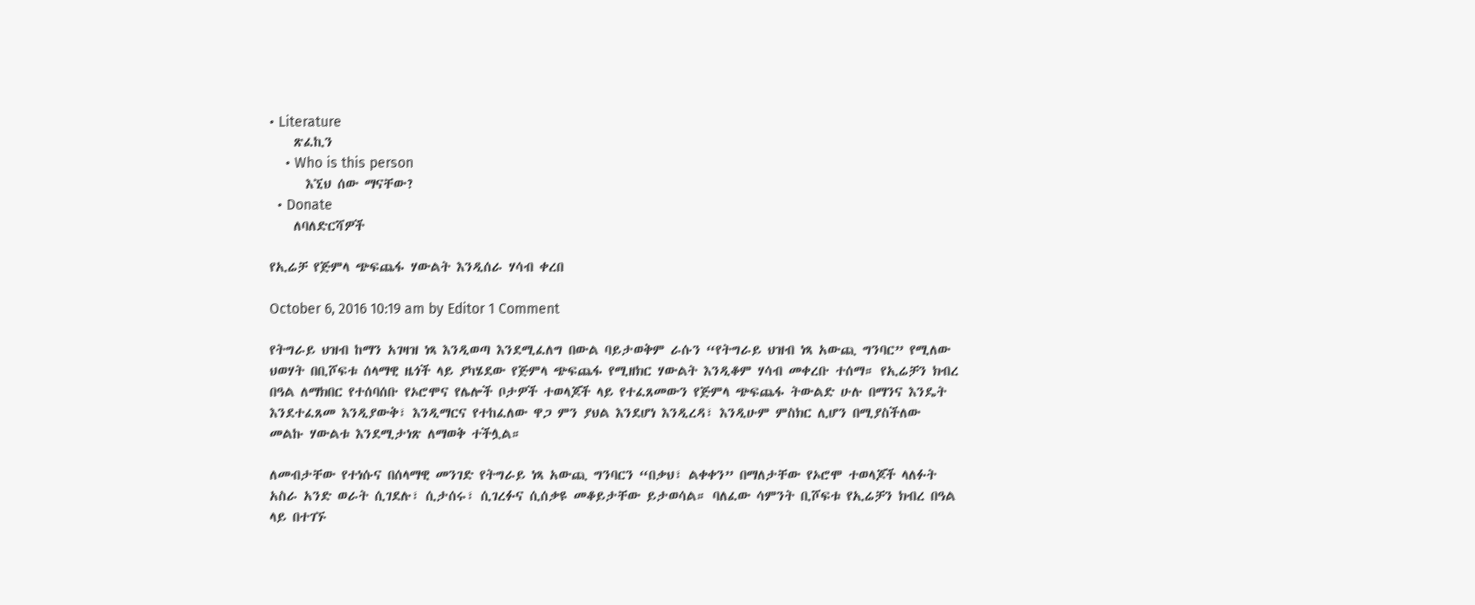• Literature
    ጽፈኪን
    • Who is this person
      እኚህ ሰው ማናቸው?
  • Donate
    ለባለድርሻዎች

የኢሬቻ የጅምላ ጭፍጨፋ ሃውልት እንዲሰራ ሃሳብ ቀረበ

October 6, 2016 10:19 am by Editor 1 Comment

የትግራይ ህዝብ ከማን አገዛዝ ነጻ እንዲወጣ እንደሚፈለግ በውል ባይታወቅም ራሱን “የትግራይ ህዝብ ነጻ አውጪ ግንባር” የሚለው ህወሃት በቢሾፍቱ ሰላማዊ ዜጎች ላይ ያካሄደው የጅምላ ጭፍጨፋ የሚዘክር ሃውልት እንዲቆም ሃሳብ መቀረቡ ተሰማ። የኢሬቻን ክብረ በዓል ለማክበር የተሰባሰቡ የኦሮሞና የሌሎች ቦታዎች ተወላጆች ላይ የተፈጸመውን የጅምላ ጭፍጨፋ ትውልድ ሁሉ በማንና እንዴት እንደተፈጸመ እንዲያውቅ፣ እንዲማርና የተከፈለው ዋጋ ምን ያህል እንደሆነ እንዲረዳ፣ እንዲሁም ምስክር ሊሆን በሚያስችለው መልኩ ሃውልቱ እንደሚታነጽ ለማወቅ ተችሏል።

ለመብታቸው የተነሱና በሰላማዊ መንገድ የትግራይ ነጻ አውጪ ግንባርን “በቃህ፣ ልቀቀን” በማለታቸው የኦሮሞ ተወላጆች ላለፉት አስራ አንድ ወራት ሲገደሉ፣ ሲታሰሩ፣ ሲገረፉና ሲሰቃዩ መቆይታቸው ይታወሳል። ባለፈው ሳምንት ቢሾፍቱ የኢሬቻን ክብረ በዓል ላይ በተገኙ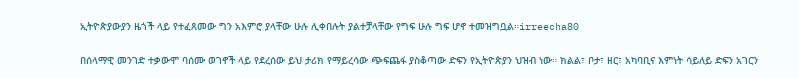ኢትዮጵያውያን ዜጎች ላይ የተፈጸመው ግን አእምሮ ያላቸው ሁሉ ሊቀበሉት ያልተቻላቸው የግፍ ሁሉ ግፍ ሆኖ ተመዝግቧል።irreecha80

በሰላማዊ መንገድ ተቃውሞ ባሰሙ ወገኖች ላይ የደረሰው ይህ ታሪክ የማይረሳው ጭፍጨፋ ያስቆጣው ድፍን የኢትዮጵያን ህዝብ ነው። ክልል፣ ቦታ፣ ዘር፣ አካባቢና እምነት ሳይለይ ድፍን አገርን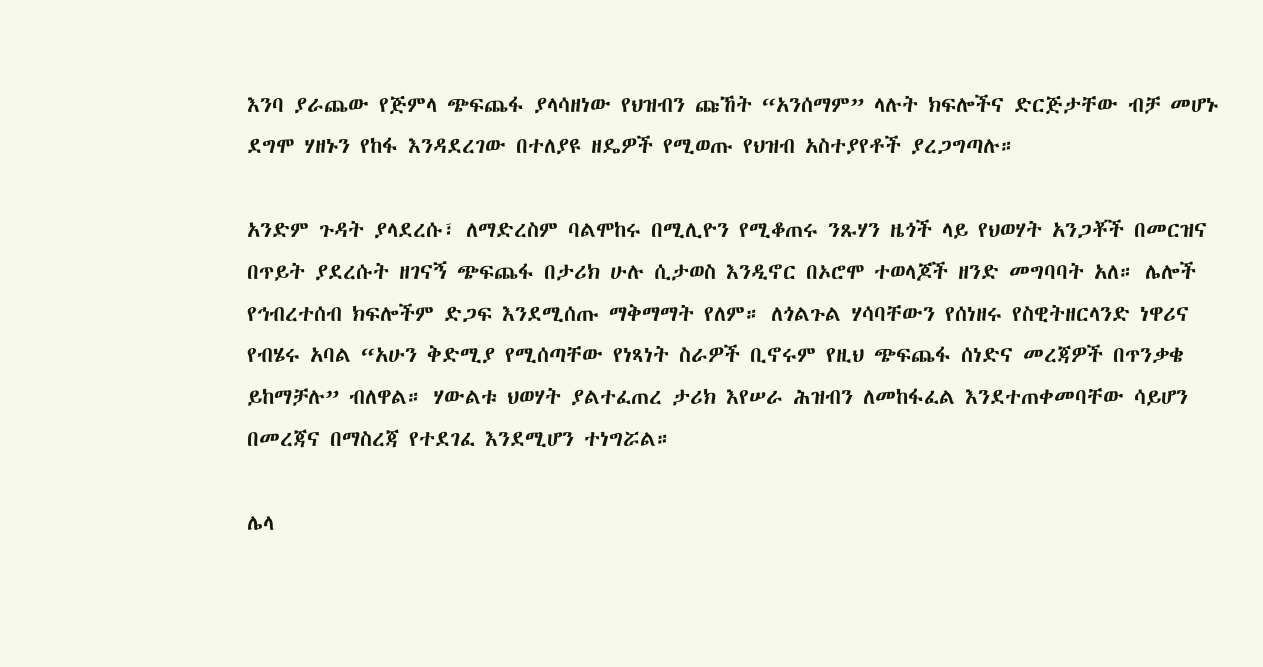እንባ ያራጨው የጅምላ ጭፍጨፋ ያላሳዘነው የህዝብን ጩኸት “አንሰማም” ላሉት ክፍሎችና ድርጅታቸው ብቻ መሆኑ ደግሞ ሃዘኑን የከፋ እንዳደረገው በተለያዩ ዘዴዎች የሚወጡ የህዝብ አስተያየቶች ያረጋግጣሉ።

አንድም ጉዳት ያላደረሱ፣ ለማድረስም ባልሞከሩ በሚሊዮን የሚቆጠሩ ንጹሃን ዜጎች ላይ የህወሃት አንጋቾች በመርዝና በጥይት ያደረሱት ዘገናኝ ጭፍጨፋ በታሪክ ሁሉ ሲታወስ እንዲኖር በኦሮሞ ተወላጆች ዘንድ መግባባት አለ። ሌሎች የኅብረተሰብ ክፍሎችም ድጋፍ እንደሚሰጡ ማቅማማት የለም። ለጎልጉል ሃሳባቸውን የሰነዘሩ የስዊትዘርላንድ ነዋሪና የብሄሩ አባል “አሁን ቅድሚያ የሚሰጣቸው የነጻነት ስራዎች ቢኖሩም የዚህ ጭፍጨፋ ሰነድና መረጃዎች በጥንቃቄ ይከማቻሉ” ብለዋል። ሃውልቱ ህወሃት ያልተፈጠረ ታሪክ እየሠራ ሕዝብን ለመከፋፈል እንደተጠቀመባቸው ሳይሆን በመረጃና በማስረጃ የተደገፈ እንደሚሆን ተነግሯል።

ሌላ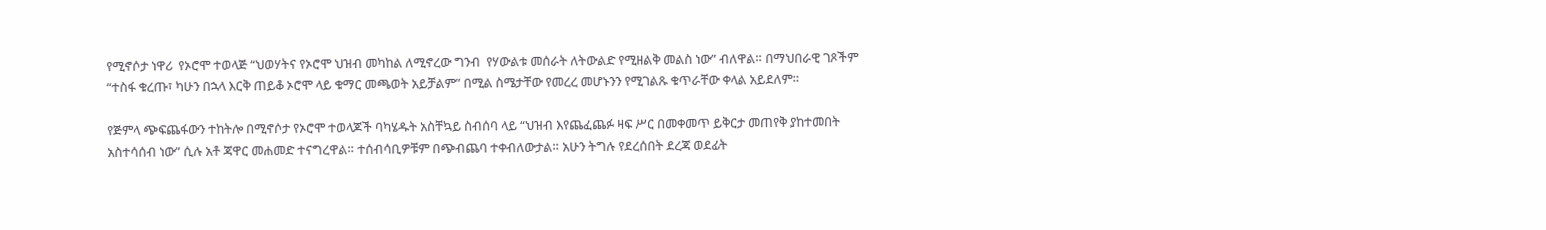የሚኖሶታ ነዋሪ  የኦሮሞ ተወላጅ “ህወሃትና የኦሮሞ ህዝብ መካከል ለሚኖረው ግንብ  የሃውልቱ መሰራት ለትውልድ የሚዘልቅ መልስ ነው” ብለዋል። በማህበራዊ ገጾችም “ተስፋ ቁረጡ፣ ካሁን በኋላ እርቅ ጠይቆ ኦሮሞ ላይ ቁማር መጫወት አይቻልም” በሚል ስሜታቸው የመረረ መሆኑንን የሚገልጹ ቁጥራቸው ቀላል አይደለም።

የጅምላ ጭፍጨፋውን ተከትሎ በሚኖሶታ የኦሮሞ ተወላጆች ባካሄዱት አስቸኳይ ስብሰባ ላይ “ህዝብ እየጨፈጨፉ ዛፍ ሥር በመቀመጥ ይቅርታ መጠየቅ ያከተመበት አስተሳሰብ ነው” ሲሉ አቶ ጃዋር መሐመድ ተናግረዋል። ተሰብሳቢዎቹም በጭብጨባ ተቀብለውታል። አሁን ትግሉ የደረሰበት ደረጃ ወደፊት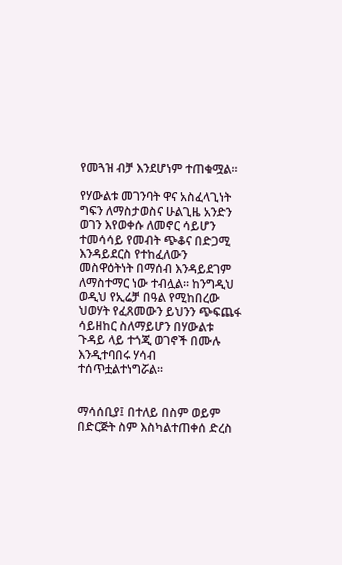የመጓዝ ብቻ እንደሆነም ተጠቁሟል።

የሃውልቱ መገንባት ዋና አስፈላጊነት ግፍን ለማስታወስና ሁልጊዜ አንድን ወገን እየወቀሱ ለመኖር ሳይሆን ተመሳሳይ የመብት ጭቆና በድጋሚ እንዳይደርስ የተከፈለውን መስዋዕትነት በማሰብ እንዳይደገም ለማስተማር ነው ተብሏል። ከንግዲህ ወዲህ የኢሬቻ በዓል የሚከበረው ህወሃት የፈጸመውን ይህንን ጭፍጨፋ ሳይዘከር ስለማይሆን በሃውልቱ ጉዳይ ላይ ተጎጂ ወገኖች በሙሉ እንዲተባበሩ ሃሳብ ተሰጥቷልተነግሯል።


ማሳሰቢያ፤ በተለይ በስም ወይም በድርጅት ስም እስካልተጠቀሰ ድረስ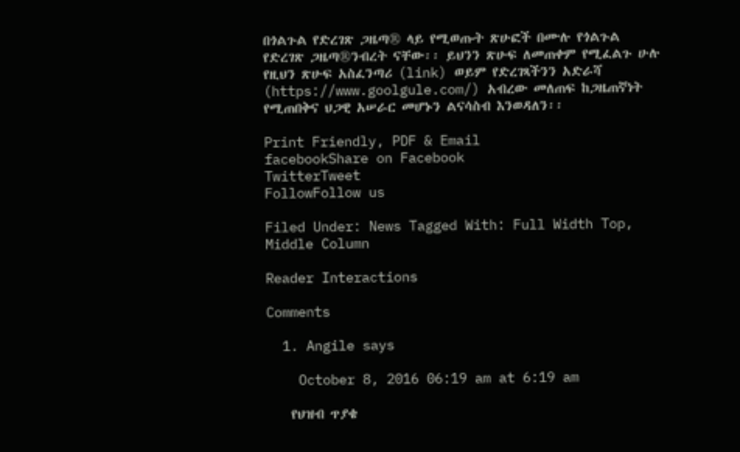በጎልጉል የድረገጽ ጋዜጣ® ላይ የሚወጡት ጽሁፎች በሙሉ የጎልጉል የድረገጽ ጋዜጣ®ንብረት ናቸው፡፡ ይህንን ጽሁፍ ለመጠቀም የሚፈልጉ ሁሉ የዚህን ጽሁፍ አስፈንጣሪ (link) ወይም የድረገጻችንን አድራሻ (https://www.goolgule.com/) አብረው መለጠፍ ከጋዜጠኛነት የሚጠበቅና ህጋዊ አሠራር መሆኑን ልናሳስብ እንወዳለን፡፡

Print Friendly, PDF & Email
facebookShare on Facebook
TwitterTweet
FollowFollow us

Filed Under: News Tagged With: Full Width Top, Middle Column

Reader Interactions

Comments

  1. Angile says

    October 8, 2016 06:19 am at 6:19 am

    የህዝብ ጥያቄ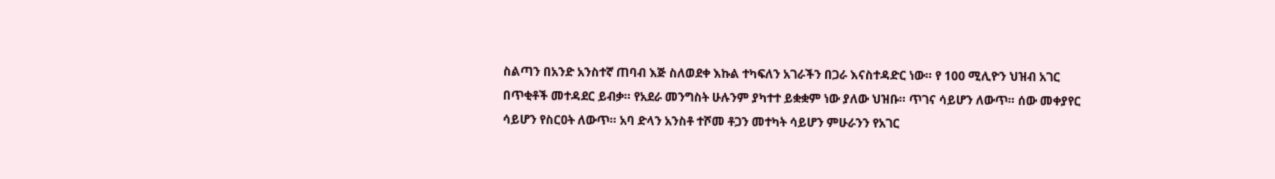ስልጣን በአንድ አንስተኛ ጠባብ እጅ ስለወደቀ እኩል ተካፍለን አገራችን በጋራ እናስተዳድር ነው። የ 100 ሚሊዮን ህዝብ አገር በጥቂቶች መተዳደር ይብቃ። የአደራ መንግስት ሁሉንም ያካተተ ይቋቋም ነው ያለው ህዝቡ። ጥገና ሳይሆን ለውጥ። ሰው መቀያየር ሳይሆን የስርዐት ለውጥ። አባ ድላን አንስቶ ተሾመ ቶጋን መተካት ሳይሆን ምሁራንን የአገር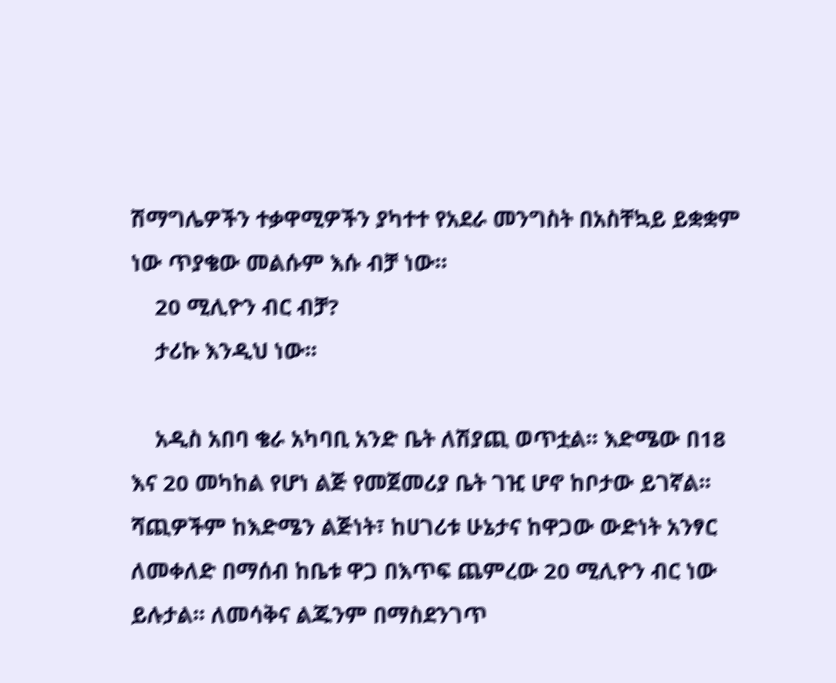ሽማግሌዎችን ተቃዋሚዎችን ያካተተ የአደራ መንግስት በአስቸኳይ ይቋቋም ነው ጥያቄው መልሱም እሱ ብቻ ነው።
    20 ሚሊዮን ብር ብቻ?
    ታሪኩ እንዲህ ነው፡፡

    አዲስ አበባ ቄራ አካባቢ አንድ ቤት ለሽያጪ ወጥቷል፡፡ እድሜው በ18 እና 20 መካከል የሆነ ልጅ የመጀመሪያ ቤት ገዢ ሆኖ ከቦታው ይገኛል፡፡ ሻጪዎችም ከእድሜን ልጅነት፣ ከሀገሪቱ ሁኔታና ከዋጋው ውድነት አንፃር ለመቀለድ በማሰብ ከቤቱ ዋጋ በእጥፍ ጨምረው 20 ሚሊዮን ብር ነው ይሉታል፡፡ ለመሳቅና ልጁንም በማስደንገጥ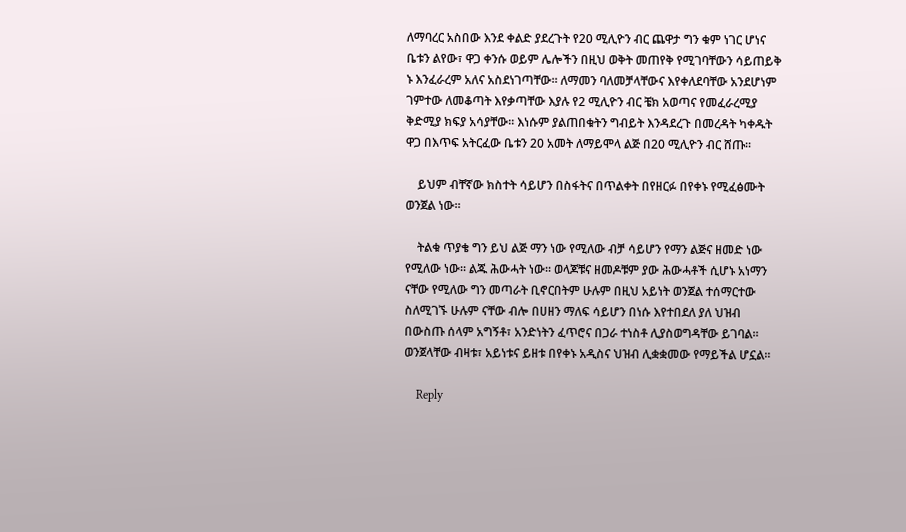ለማባረር አስበው እንደ ቀልድ ያደረጉት የ20 ሚሊዮን ብር ጨዋታ ግን ቁም ነገር ሆነና ቤቱን ልየው፣ ዋጋ ቀንሱ ወይም ሌሎችን በዚህ ወቅት መጠየቅ የሚገባቸውን ሳይጠይቅ ኑ እንፈራረም አለና አስደነገጣቸው፡፡ ለማመን ባለመቻላቸውና እየቀለደባቸው አንደሆነም ገምተው ለመቆጣት እየቃጣቸው እያሉ የ2 ሚሊዮን ብር ቼክ አወጣና የመፈራረሚያ ቅድሚያ ክፍያ አሳያቸው፡፡ እነሱም ያልጠበቁትን ግብይት እንዳደረጉ በመረዳት ካቀዱት ዋጋ በእጥፍ አትርፈው ቤቱን 20 አመት ለማይሞላ ልጅ በ20 ሚሊዮን ብር ሸጡ፡፡

    ይህም ብቸኛው ክስተት ሳይሆን በስፋትና በጥልቀት በየዘርፉ በየቀኑ የሚፈፅሙት ወንጀል ነው፡፡

    ትልቁ ጥያቄ ግን ይህ ልጅ ማን ነው የሚለው ብቻ ሳይሆን የማን ልጅና ዘመድ ነው የሚለው ነው፡፡ ልጁ ሕውሓት ነው፡፡ ወላጆቹና ዘመዶቹም ያው ሕውሓቶች ሲሆኑ አነማን ናቸው የሚለው ግን መጣራት ቢኖርበትም ሁሉም በዚህ አይነት ወንጀል ተሰማርተው ስለሚገኙ ሁሉም ናቸው ብሎ በሀዘን ማለፍ ሳይሆን በነሱ እየተበደለ ያለ ህዝብ በውስጡ ሰላም አግኝቶ፣ አንድነትን ፈጥሮና በጋራ ተነስቶ ሊያስወግዳቸው ይገባል፡፡ ወንጀላቸው ብዛቱ፣ አይነቱና ይዘቱ በየቀኑ አዲስና ህዝብ ሊቋቋመው የማይችል ሆኗል፡፡

    Reply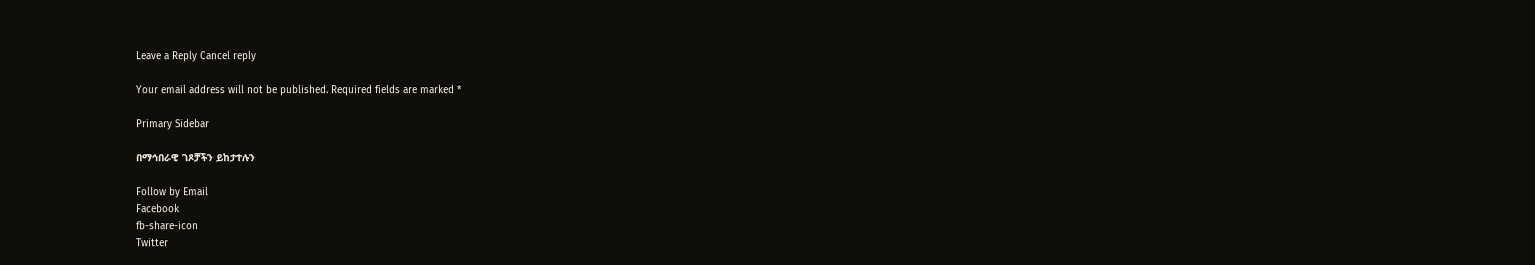Leave a Reply Cancel reply

Your email address will not be published. Required fields are marked *

Primary Sidebar

በማኅበራዊ ገጾቻችን ይከታተሉን

Follow by Email
Facebook
fb-share-icon
Twitter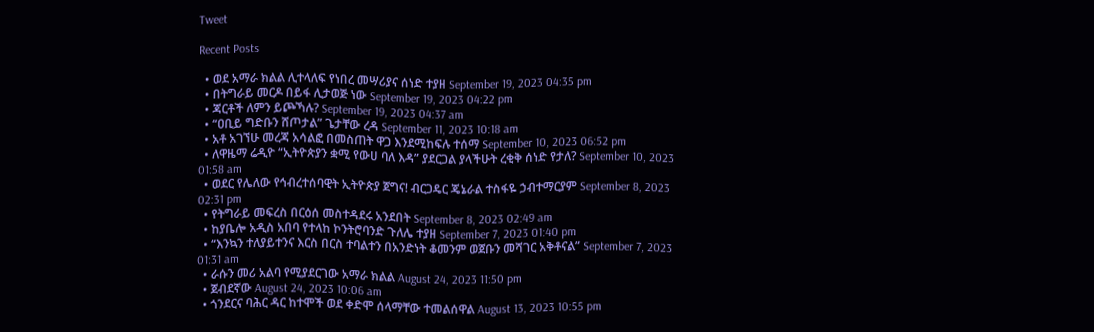Tweet

Recent Posts

  • ወደ አማራ ክልል ሊተላለፍ የነበረ መሣሪያና ሰነድ ተያዘ September 19, 2023 04:35 pm
  • በትግራይ መርዶ በይፋ ሊታወጅ ነው September 19, 2023 04:22 pm
  • ጃርቶች ለምን ይጮኻሉ? September 19, 2023 04:37 am
  • “ዐቢይ ግድቡን ሸጦታል” ጌታቸው ረዳ September 11, 2023 10:18 am
  • አቶ አገኘሁ መረጃ አሳልፎ በመስጠት ዋጋ እንደሚከፍሉ ተሰማ September 10, 2023 06:52 pm
  • ለዋዜማ ሬዲዮ “ኢትዮጵያን ቋሚ የውሀ ባለ እዳ” ያደርጋል ያላችሁት ረቂቅ ሰነድ የታለ? September 10, 2023 01:58 am
  • ወደር የሌለው የኅብረተሰባዊት ኢትዮጵያ ጀግና! ብርጋዴር ጄኔራል ተስፋዬ ኃብተማርያም September 8, 2023 02:31 pm
  • የትግራይ መፍረስ በርዕሰ መስተዳደሩ አንደበት September 8, 2023 02:49 am
  • ከያቤሎ አዲስ አበባ የተላከ ኮንትሮባንድ ጉለሌ ተያዘ September 7, 2023 01:40 pm
  • “እንኳን ተለያይተንና እርስ በርስ ተባልተን በአንድነት ቆመንም ወጀቡን መሻገር አቅቶናል” September 7, 2023 01:31 am
  • ራሱን መሪ አልባ የሚያደርገው አማራ ክልል August 24, 2023 11:50 pm
  • ጀብደኛው August 24, 2023 10:06 am
  • ጎንደርና ባሕር ዳር ከተሞች ወደ ቀድሞ ሰላማቸው ተመልሰዋል August 13, 2023 10:55 pm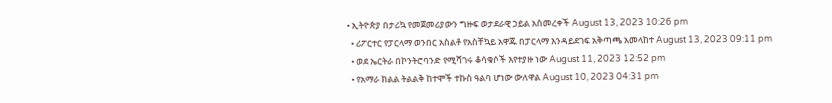• ኢትዮጵያ በታሪኳ የመጀመሪያውን ግዙፍ ወታደራዊ ኃይል አስመረቀች August 13, 2023 10:26 pm
  • ሪፖርተር የፓርላማ ወንበር አስልቶ የአስቸኳይ አዋጁ በፓርላማ እንዳይደገፍ አቅጣጫ አመላከተ August 13, 2023 09:11 pm
  • ወደ ኤርትራ በኮንትሮባንድ የሚሻገሩ ቆሳቁሶች እየተያዙ ነው August 11, 2023 12:52 pm
  • የአማራ ክልል ትልልቅ ከተሞች ተኩስ ዓልባ ሆነው ውለዋል August 10, 2023 04:31 pm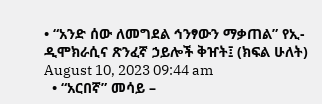• “አንድ ሰው ለመግደል ኅንፃውን ማቃጠል” የኢ-ዲሞክራሲና ጽንፈኛ ኃይሎች ቅዠት፤ (ክፍል ሁለት) August 10, 2023 09:44 am
  • “አርበኛ” መሳይ –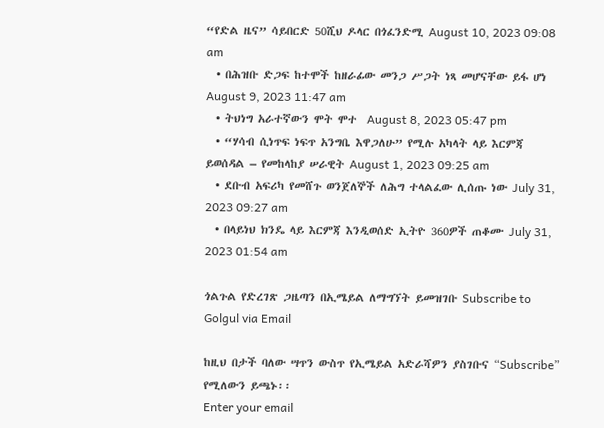“የድል ዜና” ሳይበርድ 50ሺህ ዶላር በጎፈንድሚ August 10, 2023 09:08 am
  • በሕዝቡ ድጋፍ ከተሞች ከዘራፊው መንጋ ሥጋት ነጻ መሆናቸው ይፋ ሆነ August 9, 2023 11:47 am
  • ትህነግ አራተኛውን ሞት ሞተ  August 8, 2023 05:47 pm
  • “ሃሳብ ሲነጥፍ ነፍጥ አንግቤ እዋጋለሁ” የሚሉ አካላት ላይ እርምጃ ይወሰዳል – የመከላከያ ሠራዊት August 1, 2023 09:25 am
  • ደቡብ አፍሪካ የመሸጉ ወንጀለኞች ለሕግ ተላልፈው ሊሰጡ ነው July 31, 2023 09:27 am
  • በላይነህ ክንዴ ላይ እርምጃ እንዲወሰድ ኢትዮ 360ዎች ጠቆሙ July 31, 2023 01:54 am

ጎልጉል የድረገጽ ጋዜጣን በኢሜይል ለማግኘት ይመዝገቡ Subscribe to Golgul via Email

ከዚህ በታች ባለው ሣጥን ውስጥ የኢሜይል አድራሻዎን ያስገቡና “Subscribe” የሚለውን ይጫኑ፡፡
Enter your email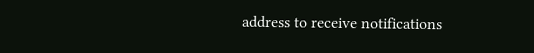address to receive notifications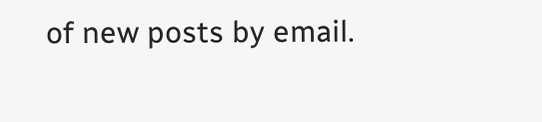of new posts by email.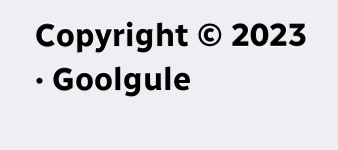Copyright © 2023 · Goolgule